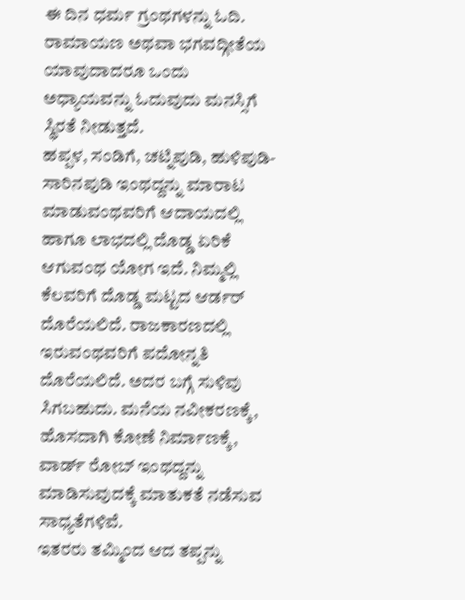ಈ ದಿನ ಧರ್ಮ ಗ್ರಂಥಗಳನ್ನು ಓದಿ. ರಾಮಾಯಣ ಅಥವಾ ಭಗವದ್ಗೀತೆಯ ಯಾವುದಾದರೂ ಒಂದು ಅಧ್ಯಾಯವನ್ನು ಓದುವುದು ಮನಸ್ಸಿಗೆ ಸ್ಥಿರತೆ ನೀಡುತ್ತದೆ.
ಹಪ್ಪಳ, ಸಂಡಿಗೆ, ಚಟ್ನಿಪುಡಿ, ಹುಳಿಪುಡಿ- ಸಾರಿನಪುಡಿ ಇಂಥದ್ದನ್ನು ಮಾರಾಟ ಮಾಡುವಂಥವರಿಗೆ ಆದಾಯದಲ್ಲಿ ಹಾಗೂ ಲಾಭದಲ್ಲಿ ದೊಡ್ಡ ಏರಿಕೆ ಆಗುವಂಥ ಯೋಗ ಇದೆ. ನಿಮ್ಮಲ್ಲಿ ಕೆಲವರಿಗೆ ದೊಡ್ಡ ಮಟ್ಟದ ಆರ್ಡರ್ ದೊರೆಯಲಿದೆ. ರಾಜಕಾರಣದಲ್ಲಿ ಇರುವಂಥವರಿಗೆ ಪದೋನ್ನತಿ ದೊರೆಯಲಿದೆ. ಅದರ ಬಗ್ಗೆ ಸುಳಿವು ಸಿಗಬಹುದು. ಮನೆಯ ನವೀಕರಣಕ್ಕೆ, ಹೊಸದಾಗಿ ಕೋಣೆ ನಿರ್ಮಾಣಕ್ಕೆ, ವಾರ್ಡ್ ರೋಬ್ ಇಂಥದ್ದನ್ನು ಮಾಡಿಸುವುದಕ್ಕೆ ಮಾತುಕತೆ ನಡೆಸುವ ಸಾಧ್ಯತೆಗಳಿವೆ.
ಇತರರು ತಮ್ಮಿಂದ ಆದ ತಪ್ಪನ್ನು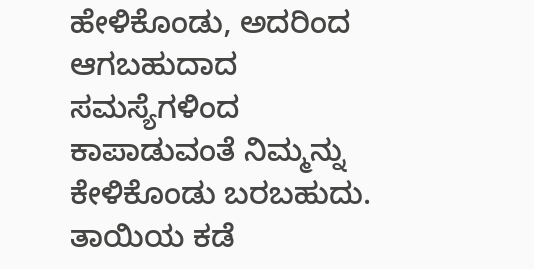ಹೇಳಿಕೊಂಡು, ಅದರಿಂದ ಆಗಬಹುದಾದ ಸಮಸ್ಯೆಗಳಿಂದ ಕಾಪಾಡುವಂತೆ ನಿಮ್ಮನ್ನು ಕೇಳಿಕೊಂಡು ಬರಬಹುದು. ತಾಯಿಯ ಕಡೆ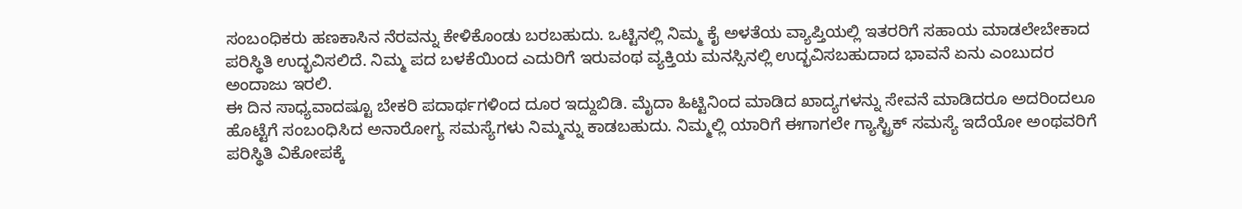ಸಂಬಂಧಿಕರು ಹಣಕಾಸಿನ ನೆರವನ್ನು ಕೇಳಿಕೊಂಡು ಬರಬಹುದು. ಒಟ್ಟಿನಲ್ಲಿ ನಿಮ್ಮ ಕೈ ಅಳತೆಯ ವ್ಯಾಪ್ತಿಯಲ್ಲಿ ಇತರರಿಗೆ ಸಹಾಯ ಮಾಡಲೇಬೇಕಾದ ಪರಿಸ್ಥಿತಿ ಉದ್ಭವಿಸಲಿದೆ. ನಿಮ್ಮ ಪದ ಬಳಕೆಯಿಂದ ಎದುರಿಗೆ ಇರುವಂಥ ವ್ಯಕ್ತಿಯ ಮನಸ್ಸಿನಲ್ಲಿ ಉದ್ಭವಿಸಬಹುದಾದ ಭಾವನೆ ಏನು ಎಂಬುದರ ಅಂದಾಜು ಇರಲಿ.
ಈ ದಿನ ಸಾಧ್ಯವಾದಷ್ಟೂ ಬೇಕರಿ ಪದಾರ್ಥಗಳಿಂದ ದೂರ ಇದ್ದುಬಿಡಿ. ಮೈದಾ ಹಿಟ್ಟಿನಿಂದ ಮಾಡಿದ ಖಾದ್ಯಗಳನ್ನು ಸೇವನೆ ಮಾಡಿದರೂ ಅದರಿಂದಲೂ ಹೊಟ್ಟೆಗೆ ಸಂಬಂಧಿಸಿದ ಅನಾರೋಗ್ಯ ಸಮಸ್ಯೆಗಳು ನಿಮ್ಮನ್ನು ಕಾಡಬಹುದು. ನಿಮ್ಮಲ್ಲಿ ಯಾರಿಗೆ ಈಗಾಗಲೇ ಗ್ಯಾಸ್ಟ್ರಿಕ್ ಸಮಸ್ಯೆ ಇದೆಯೋ ಅಂಥವರಿಗೆ ಪರಿಸ್ಥಿತಿ ವಿಕೋಪಕ್ಕೆ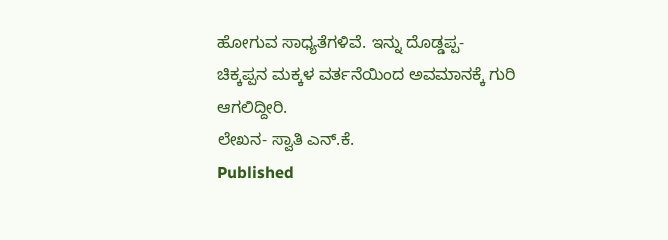ಹೋಗುವ ಸಾಧ್ಯತೆಗಳಿವೆ. ಇನ್ನು ದೊಡ್ಡಪ್ಪ- ಚಿಕ್ಕಪ್ಪನ ಮಕ್ಕಳ ವರ್ತನೆಯಿಂದ ಅವಮಾನಕ್ಕೆ ಗುರಿ ಆಗಲಿದ್ದೀರಿ.
ಲೇಖನ- ಸ್ವಾತಿ ಎನ್.ಕೆ.
Published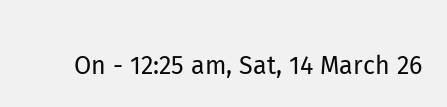On - 12:25 am, Sat, 14 March 26